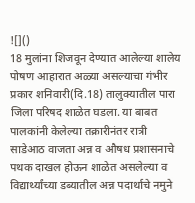![]()
18 मुलांना शिजवून देण्यात आलेल्या शालेय पोषण आहारात अळ्या असल्याचा गंभीर प्रकार शनिवारी(दि.18) तालुक्यातील पारा जिला परिषद शाळेत घडला. या बाबत पालकांनी केलेल्या तक्रारीनंतर रात्री साडेआठ वाजता अन्न व औषध प्रशासनाचे पथक दाखल होऊन शाळेत असलेल्या व विद्यार्थ्यांच्या डब्यातील अन्न पदार्थाचे नमुने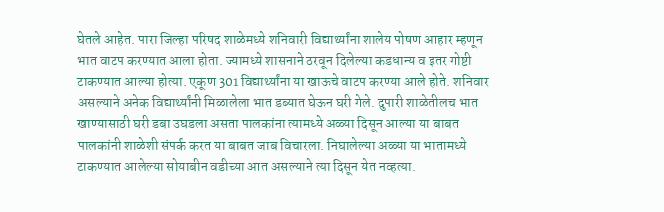घेतले आहेत. पारा जिल्हा परिषद शाळेमध्ये शनिवारी विद्यार्थ्यांना शालेय पोषण आहार म्हणून भात वाटप करण्यात आला होता. ज्यामध्ये शासनाने ठरवून दिलेल्या कडधान्य व इतर गोष्टी टाकण्यात आल्या होत्या. एकूण 301 विद्यार्थ्यांना या खाऊचे वाटप करण्या आले होते. शनिवार असल्याने अनेक विद्यार्थ्यांनी मिळालेला भात डब्यात घेऊन घरी गेले. दुपारी शाळेतीलच भात खाण्यासाठी घरी डबा उघडला असता पालकांना त्यामध्ये अळ्या दिसून आल्या या बाबत पालकांनी शाळेशी संपर्क करत या बाबत जाब विचारला. निघालेल्या अळ्या या भातामध्ये टाकण्यात आलेल्या सोयाबीन वडीच्या आत असल्याने त्या दिसून येत नव्हत्या.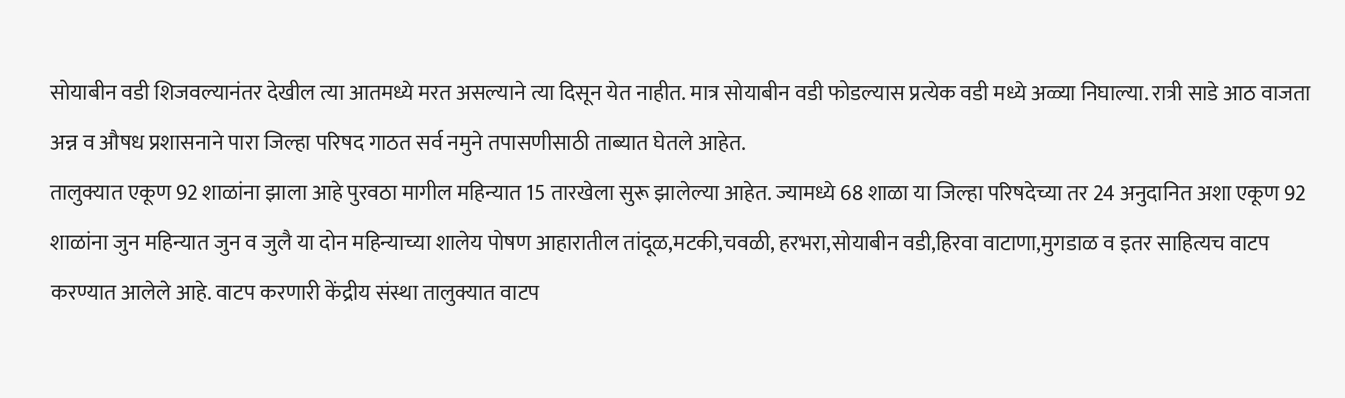सोयाबीन वडी शिजवल्यानंतर देखील त्या आतमध्ये मरत असल्याने त्या दिसून येत नाहीत. मात्र सोयाबीन वडी फोडल्यास प्रत्येक वडी मध्ये अळ्या निघाल्या. रात्री साडे आठ वाजता अन्न व औषध प्रशासनाने पारा जिल्हा परिषद गाठत सर्व नमुने तपासणीसाठी ताब्यात घेतले आहेत.
तालुक्यात एकूण 92 शाळांना झाला आहे पुरवठा मागील महिन्यात 15 तारखेला सुरू झालेल्या आहेत. ज्यामध्ये 68 शाळा या जिल्हा परिषदेच्या तर 24 अनुदानित अशा एकूण 92 शाळांना जुन महिन्यात जुन व जुलै या दोन महिन्याच्या शालेय पोषण आहारातील तांदूळ,मटकी,चवळी, हरभरा,सोयाबीन वडी,हिरवा वाटाणा,मुगडाळ व इतर साहित्यच वाटप करण्यात आलेले आहे. वाटप करणारी केंद्रीय संस्था तालुक्यात वाटप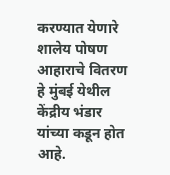करण्यात येणारे शालेय पोषण आहाराचे वितरण हे मुंबई येथील केंद्रीय भंडार यांच्या कडून होत आहे.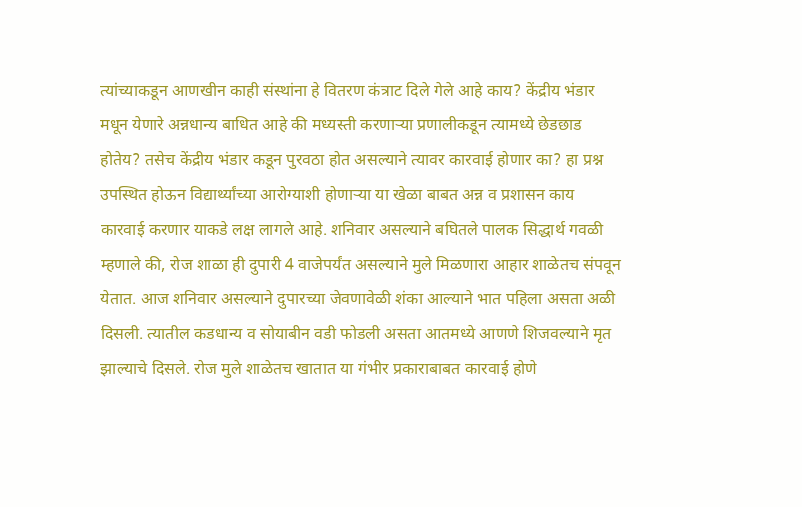त्यांच्याकडून आणखीन काही संस्थांना हे वितरण कंत्राट दिले गेले आहे काय? केंद्रीय भंडार मधून येणारे अन्नधान्य बाधित आहे की मध्यस्ती करणाऱ्या प्रणालीकडून त्यामध्ये छेडछाड होतेय? तसेच केंद्रीय भंडार कडून पुरवठा होत असल्याने त्यावर कारवाई होणार का? हा प्रश्न उपस्थित होऊन विद्यार्थ्यांच्या आरोग्याशी होणाऱ्या या खेळा बाबत अन्न व प्रशासन काय कारवाई करणार याकडे लक्ष लागले आहे. शनिवार असल्याने बघितले पालक सिद्धार्थ गवळी म्हणाले की, रोज शाळा ही दुपारी 4 वाजेपर्यंत असल्याने मुले मिळणारा आहार शाळेतच संपवून येतात. आज शनिवार असल्याने दुपारच्या जेवणावेळी शंका आल्याने भात पहिला असता अळी दिसली. त्यातील कडधान्य व सोयाबीन वडी फोडली असता आतमध्ये आणणे शिजवल्याने मृत झाल्याचे दिसले. रोज मुले शाळेतच खातात या गंभीर प्रकाराबाबत कारवाई होणे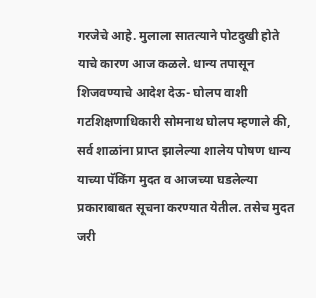गरजेचे आहे. मुलाला सातत्याने पोटदुखी होते याचे कारण आज कळले. धान्य तपासून शिजवण्याचे आदेश देऊ- घोलप वाशी गटशिक्षणाधिकारी सोमनाथ घोलप म्हणाले की, सर्व शाळांना प्राप्त झालेल्या शालेय पोषण धान्य याच्या पॅकिंग मुदत व आजच्या घडलेल्या प्रकाराबाबत सूचना करण्यात येतील. तसेच मुदत जरी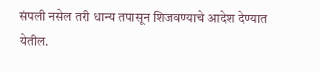संपली नसेल तरी धान्य तपासून शिजवण्याचे आदेश देण्यात येतील.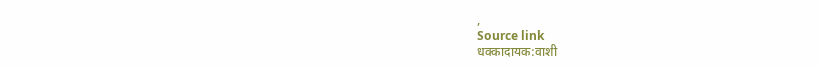,
Source link
धक्कादायक:वाशी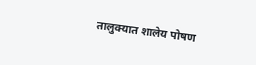तालुक्यात शालेय पोषण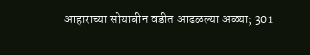आहाराच्या सोयाबीन वडीत आढळल्या अळ्या; 301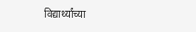विद्यार्थ्यांच्या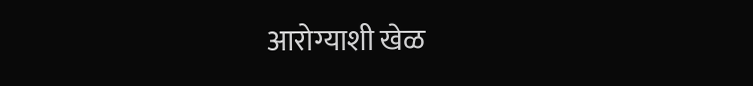आरोग्याशी खेळ